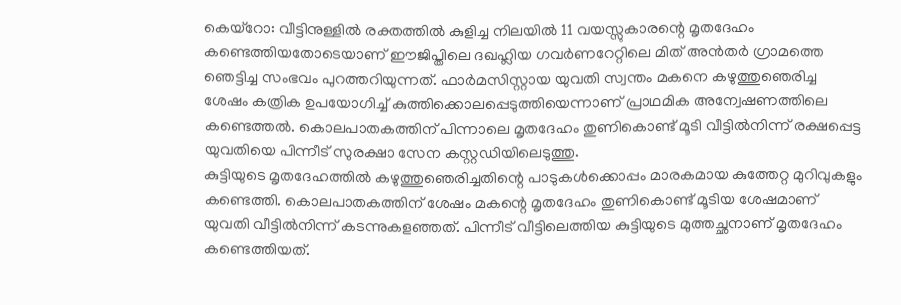കെയ്റോ: വീട്ടിനുള്ളിൽ രക്തത്തിൽ കുളിച്ച നിലയിൽ 11 വയസ്സുകാരന്റെ മൃതദേഹം കണ്ടെത്തിയതോടെയാണ് ഈജിപ്തിലെ ദഖഹ്ലിയ ഗവർണറേറ്റിലെ മിത് അൻതർ ഗ്രാമത്തെ ഞെട്ടിച്ച സംഭവം പുറത്തറിയുന്നത്. ഫാർമസിസ്റ്റായ യുവതി സ്വന്തം മകനെ കഴുത്തുഞെരിച്ച ശേഷം കത്രിക ഉപയോഗിച്ച് കുത്തിക്കൊലപ്പെടുത്തിയെന്നാണ് പ്രാഥമിക അന്വേഷണത്തിലെ കണ്ടെത്തൽ. കൊലപാതകത്തിന് പിന്നാലെ മൃതദേഹം തുണികൊണ്ട് മൂടി വീട്ടിൽനിന്ന് രക്ഷപ്പെട്ട യുവതിയെ പിന്നീട് സുരക്ഷാ സേന കസ്റ്റഡിയിലെടുത്തു.
കുട്ടിയുടെ മൃതദേഹത്തിൽ കഴുത്തുഞെരിച്ചതിന്റെ പാടുകൾക്കൊപ്പം മാരകമായ കുത്തേറ്റ മുറിവുകളും കണ്ടെത്തി. കൊലപാതകത്തിന് ശേഷം മകന്റെ മൃതദേഹം തുണികൊണ്ട് മൂടിയ ശേഷമാണ് യുവതി വീട്ടിൽനിന്ന് കടന്നുകളഞ്ഞത്. പിന്നീട് വീട്ടിലെത്തിയ കുട്ടിയുടെ മുത്തച്ഛനാണ് മൃതദേഹം കണ്ടെത്തിയത്.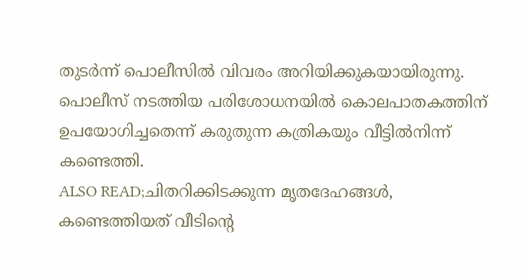തുടർന്ന് പൊലീസിൽ വിവരം അറിയിക്കുകയായിരുന്നു. പൊലീസ് നടത്തിയ പരിശോധനയിൽ കൊലപാതകത്തിന് ഉപയോഗിച്ചതെന്ന് കരുതുന്ന കത്രികയും വീട്ടിൽനിന്ന് കണ്ടെത്തി.
ALSO READ;ചിതറിക്കിടക്കുന്ന മൃതദേഹങ്ങൾ, കണ്ടെത്തിയത് വീടിന്റെ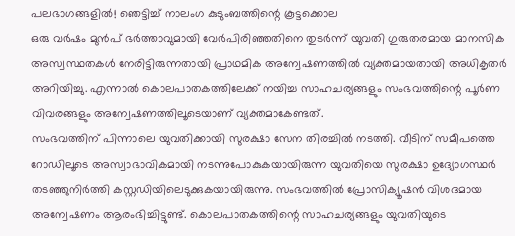പലഭാഗങ്ങളിൽ! ഞെട്ടിച്ച് നാലംഗ കുടുംബത്തിന്റെ കൂട്ടക്കൊല
ഒരു വർഷം മുൻപ് ഭർത്താവുമായി വേർപിരിഞ്ഞതിനെ തുടർന്ന് യുവതി ഗുരുതരമായ മാനസിക അസ്വസ്ഥതകൾ നേരിട്ടിരുന്നതായി പ്രാഥമിക അന്വേഷണത്തിൽ വ്യക്തമായതായി അധികൃതർ അറിയിച്ചു. എന്നാൽ കൊലപാതകത്തിലേക്ക് നയിച്ച സാഹചര്യങ്ങളും സംഭവത്തിന്റെ പൂർണ വിവരങ്ങളും അന്വേഷണത്തിലൂടെയാണ് വ്യക്തമാകേണ്ടത്.
സംഭവത്തിന് പിന്നാലെ യുവതിക്കായി സുരക്ഷാ സേന തിരച്ചിൽ നടത്തി. വീടിന് സമീപത്തെ റോഡിലൂടെ അസ്വാഭാവികമായി നടന്നുപോകുകയായിരുന്ന യുവതിയെ സുരക്ഷാ ഉദ്യോഗസ്ഥർ തടഞ്ഞുനിർത്തി കസ്റ്റഡിയിലെടുക്കുകയായിരുന്നു. സംഭവത്തിൽ പ്രോസിക്യൂഷൻ വിശദമായ അന്വേഷണം ആരംഭിച്ചിട്ടുണ്ട്. കൊലപാതകത്തിന്റെ സാഹചര്യങ്ങളും യുവതിയുടെ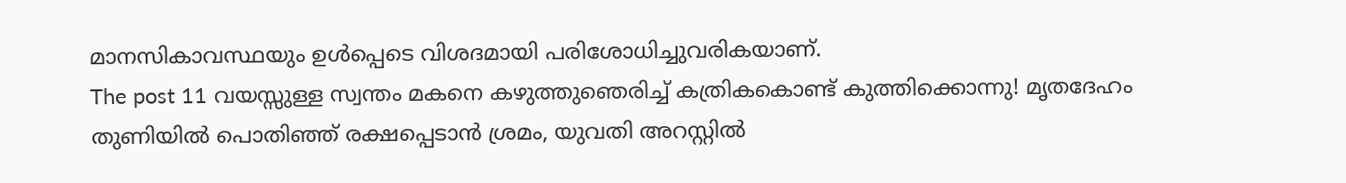മാനസികാവസ്ഥയും ഉൾപ്പെടെ വിശദമായി പരിശോധിച്ചുവരികയാണ്.
The post 11 വയസ്സുള്ള സ്വന്തം മകനെ കഴുത്തുഞെരിച്ച് കത്രികകൊണ്ട് കുത്തിക്കൊന്നു! മൃതദേഹം തുണിയിൽ പൊതിഞ്ഞ് രക്ഷപ്പെടാൻ ശ്രമം, യുവതി അറസ്റ്റിൽ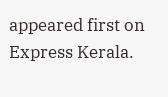appeared first on Express Kerala.